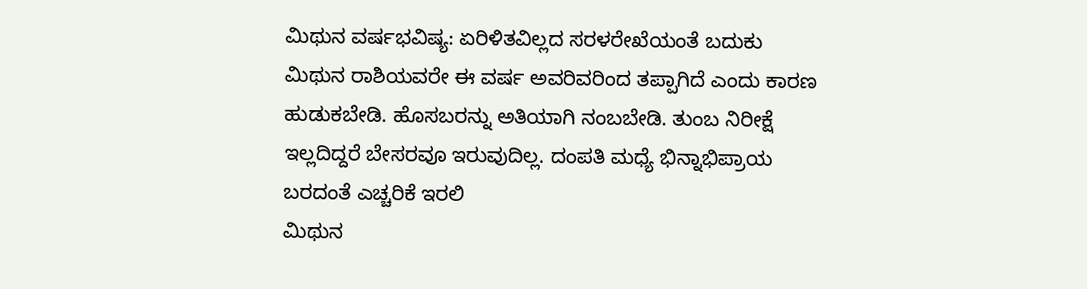ಮಿಥುನ ವರ್ಷಭವಿಷ್ಯ: ಏರಿಳಿತವಿಲ್ಲದ ಸರಳರೇಖೆಯಂತೆ ಬದುಕು
ಮಿಥುನ ರಾಶಿಯವರೇ ಈ ವರ್ಷ ಅವರಿವರಿಂದ ತಪ್ಪಾಗಿದೆ ಎಂದು ಕಾರಣ ಹುಡುಕಬೇಡಿ. ಹೊಸಬರನ್ನು ಅತಿಯಾಗಿ ನಂಬಬೇಡಿ. ತುಂಬ ನಿರೀಕ್ಷೆ ಇಲ್ಲದಿದ್ದರೆ ಬೇಸರವೂ ಇರುವುದಿಲ್ಲ. ದಂಪತಿ ಮಧ್ಯೆ ಭಿನ್ನಾಭಿಪ್ರಾಯ ಬರದಂತೆ ಎಚ್ಚರಿಕೆ ಇರಲಿ
ಮಿಥುನ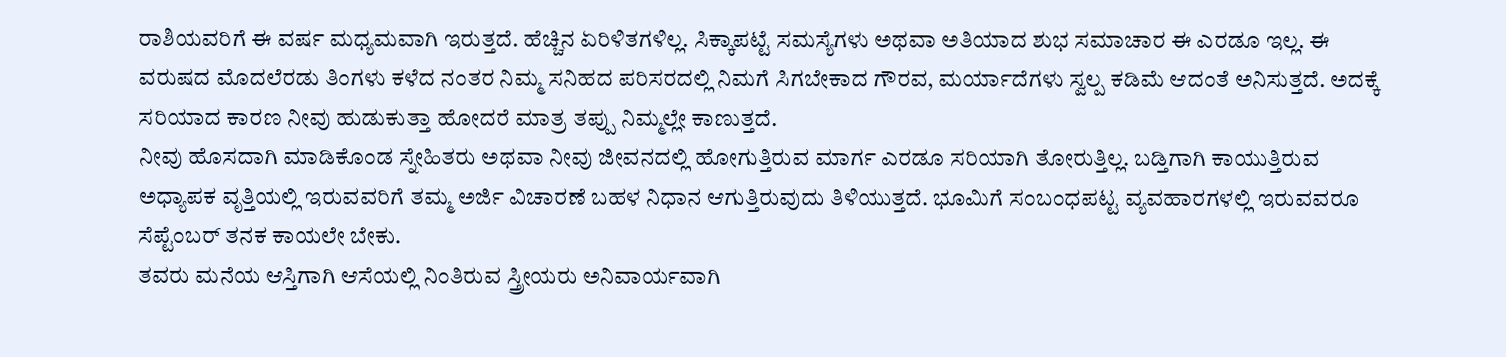ರಾಶಿಯವರಿಗೆ ಈ ವರ್ಷ ಮಧ್ಯಮವಾಗಿ ಇರುತ್ತದೆ. ಹೆಚ್ಚಿನ ಏರಿಳಿತಗಳಿಲ್ಲ. ಸಿಕ್ಕಾಪಟ್ಟೆ ಸಮಸ್ಯೆಗಳು ಅಥವಾ ಅತಿಯಾದ ಶುಭ ಸಮಾಚಾರ ಈ ಎರಡೂ ಇಲ್ಲ. ಈ ವರುಷದ ಮೊದಲೆರಡು ತಿಂಗಳು ಕಳೆದ ನಂತರ ನಿಮ್ಮ ಸನಿಹದ ಪರಿಸರದಲ್ಲಿ ನಿಮಗೆ ಸಿಗಬೇಕಾದ ಗೌರವ, ಮರ್ಯಾದೆಗಳು ಸ್ವಲ್ಪ ಕಡಿಮೆ ಆದಂತೆ ಅನಿಸುತ್ತದೆ. ಅದಕ್ಕೆ ಸರಿಯಾದ ಕಾರಣ ನೀವು ಹುಡುಕುತ್ತಾ ಹೋದರೆ ಮಾತ್ರ ತಪ್ಪು ನಿಮ್ಮಲ್ಲೇ ಕಾಣುತ್ತದೆ.
ನೀವು ಹೊಸದಾಗಿ ಮಾಡಿಕೊಂಡ ಸ್ನೇಹಿತರು ಅಥವಾ ನೀವು ಜೀವನದಲ್ಲಿ ಹೋಗುತ್ತಿರುವ ಮಾರ್ಗ ಎರಡೂ ಸರಿಯಾಗಿ ತೋರುತ್ತಿಲ್ಲ. ಬಡ್ತಿಗಾಗಿ ಕಾಯುತ್ತಿರುವ ಅಧ್ಯಾಪಕ ವೃತ್ತಿಯಲ್ಲಿ ಇರುವವರಿಗೆ ತಮ್ಮ ಅರ್ಜಿ ವಿಚಾರಣೆ ಬಹಳ ನಿಧಾನ ಆಗುತ್ತಿರುವುದು ತಿಳಿಯುತ್ತದೆ. ಭೂಮಿಗೆ ಸಂಬಂಧಪಟ್ಟ ವ್ಯವಹಾರಗಳಲ್ಲಿ ಇರುವವರೂ ಸೆಪ್ಟೆಂಬರ್ ತನಕ ಕಾಯಲೇ ಬೇಕು.
ತವರು ಮನೆಯ ಆಸ್ತಿಗಾಗಿ ಆಸೆಯಲ್ಲಿ ನಿಂತಿರುವ ಸ್ತ್ರೀಯರು ಅನಿವಾರ್ಯವಾಗಿ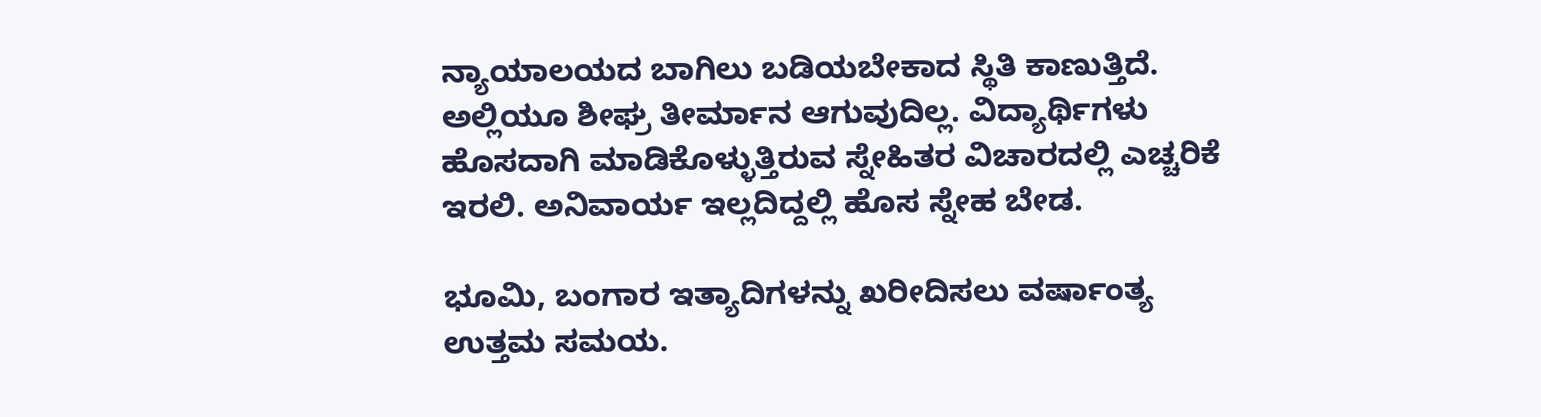ನ್ಯಾಯಾಲಯದ ಬಾಗಿಲು ಬಡಿಯಬೇಕಾದ ಸ್ಥಿತಿ ಕಾಣುತ್ತಿದೆ. ಅಲ್ಲಿಯೂ ಶೀಘ್ರ ತೀರ್ಮಾನ ಆಗುವುದಿಲ್ಲ. ವಿದ್ಯಾರ್ಥಿಗಳು ಹೊಸದಾಗಿ ಮಾಡಿಕೊಳ್ಳುತ್ತಿರುವ ಸ್ನೇಹಿತರ ವಿಚಾರದಲ್ಲಿ ಎಚ್ಚರಿಕೆ ಇರಲಿ. ಅನಿವಾರ್ಯ ಇಲ್ಲದಿದ್ದಲ್ಲಿ ಹೊಸ ಸ್ನೇಹ ಬೇಡ.

ಭೂಮಿ, ಬಂಗಾರ ಇತ್ಯಾದಿಗಳನ್ನು ಖರೀದಿಸಲು ವರ್ಷಾಂತ್ಯ ಉತ್ತಮ ಸಮಯ.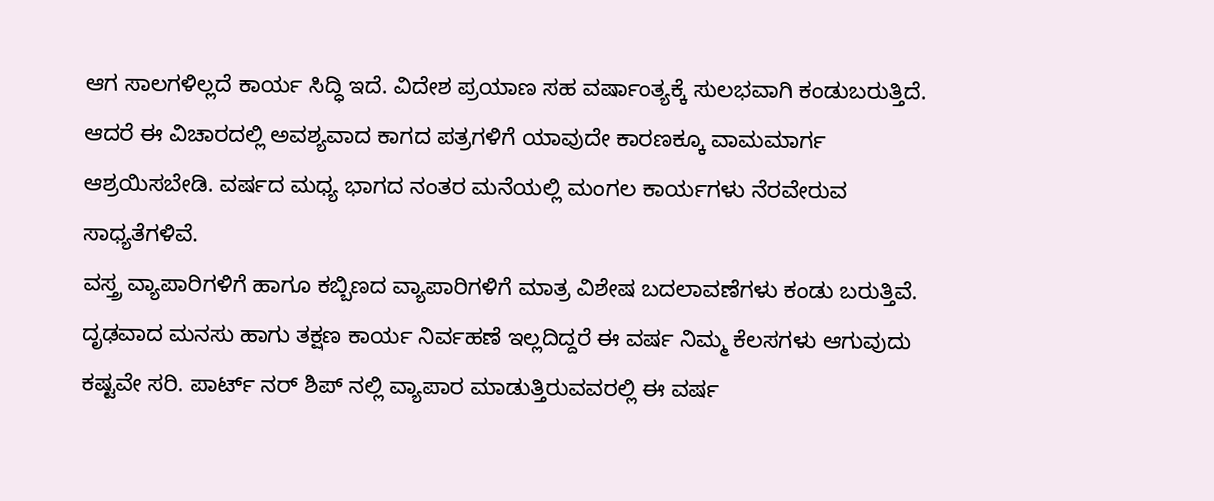ಆಗ ಸಾಲಗಳಿಲ್ಲದೆ ಕಾರ್ಯ ಸಿದ್ಧಿ ಇದೆ. ವಿದೇಶ ಪ್ರಯಾಣ ಸಹ ವರ್ಷಾಂತ್ಯಕ್ಕೆ ಸುಲಭವಾಗಿ ಕಂಡುಬರುತ್ತಿದೆ. ಆದರೆ ಈ ವಿಚಾರದಲ್ಲಿ ಅವಶ್ಯವಾದ ಕಾಗದ ಪತ್ರಗಳಿಗೆ ಯಾವುದೇ ಕಾರಣಕ್ಕೂ ವಾಮಮಾರ್ಗ ಆಶ್ರಯಿಸಬೇಡಿ. ವರ್ಷದ ಮಧ್ಯ ಭಾಗದ ನಂತರ ಮನೆಯಲ್ಲಿ ಮಂಗಲ ಕಾರ್ಯಗಳು ನೆರವೇರುವ ಸಾಧ್ಯತೆಗಳಿವೆ.
ವಸ್ತ್ರ ವ್ಯಾಪಾರಿಗಳಿಗೆ ಹಾಗೂ ಕಬ್ಬಿಣದ ವ್ಯಾಪಾರಿಗಳಿಗೆ ಮಾತ್ರ ವಿಶೇಷ ಬದಲಾವಣೆಗಳು ಕಂಡು ಬರುತ್ತಿವೆ. ದೃಢವಾದ ಮನಸು ಹಾಗು ತಕ್ಷಣ ಕಾರ್ಯ ನಿರ್ವಹಣೆ ಇಲ್ಲದಿದ್ದರೆ ಈ ವರ್ಷ ನಿಮ್ಮ ಕೆಲಸಗಳು ಆಗುವುದು ಕಷ್ಟವೇ ಸರಿ. ಪಾರ್ಟ್ ನರ್ ಶಿಪ್ ನಲ್ಲಿ ವ್ಯಾಪಾರ ಮಾಡುತ್ತಿರುವವರಲ್ಲಿ ಈ ವರ್ಷ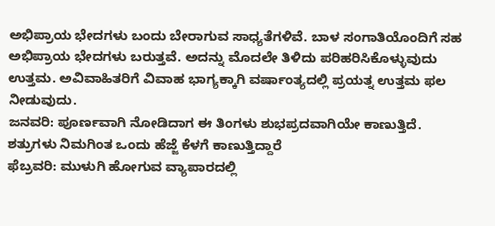ಅಭಿಪ್ರಾಯ ಭೇದಗಳು ಬಂದು ಬೇರಾಗುವ ಸಾಧ್ಯತೆಗಳಿವೆ. ಬಾಳ ಸಂಗಾತಿಯೊಂದಿಗೆ ಸಹ ಅಭಿಪ್ರಾಯ ಭೇದಗಳು ಬರುತ್ತವೆ. ಅದನ್ನು ಮೊದಲೇ ತಿಳಿದು ಪರಿಹರಿಸಿಕೊಳ್ಳುವುದು ಉತ್ತಮ. ಅವಿವಾಹಿತರಿಗೆ ವಿವಾಹ ಭಾಗ್ಯಕ್ಕಾಗಿ ವರ್ಷಾಂತ್ಯದಲ್ಲಿ ಪ್ರಯತ್ನ ಉತ್ತಮ ಫಲ ನೀಡುವುದು.
ಜನವರಿ: ಪೂರ್ಣವಾಗಿ ನೋಡಿದಾಗ ಈ ತಿಂಗಳು ಶುಭಪ್ರದವಾಗಿಯೇ ಕಾಣುತ್ತಿದೆ. ಶತ್ರುಗಳು ನಿಮಗಿಂತ ಒಂದು ಹೆಜ್ಜೆ ಕೆಳಗೆ ಕಾಣುತ್ತಿದ್ದಾರೆ
ಫೆಬ್ರವರಿ: ಮುಳುಗಿ ಹೋಗುವ ವ್ಯಾಪಾರದಲ್ಲಿ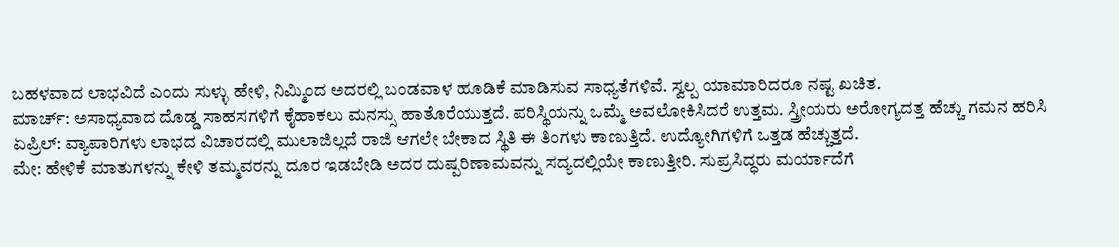ಬಹಳವಾದ ಲಾಭವಿದೆ ಎಂದು ಸುಳ್ಳು ಹೇಳಿ, ನಿಮ್ಮಿಂದ ಅದರಲ್ಲಿ ಬಂಡವಾಳ ಹೂಡಿಕೆ ಮಾಡಿಸುವ ಸಾಧ್ಯತೆಗಳಿವೆ. ಸ್ವಲ್ಪ ಯಾಮಾರಿದರೂ ನಷ್ಟ ಖಚಿತ.
ಮಾರ್ಚ್: ಅಸಾಧ್ಯವಾದ ದೊಡ್ಡ ಸಾಹಸಗಳಿಗೆ ಕೈಹಾಕಲು ಮನಸ್ಸು ಹಾತೊರೆಯುತ್ತದೆ. ಪರಿಸ್ಥಿಯನ್ನು ಒಮ್ಮೆ ಅವಲೋಕಿಸಿದರೆ ಉತ್ತಮ. ಸ್ತ್ರೀಯರು ಅರೋಗ್ಯದತ್ತ ಹೆಚ್ಚು ಗಮನ ಹರಿಸಿ
ಏಪ್ರಿಲ್: ವ್ಯಾಪಾರಿಗಳು ಲಾಭದ ವಿಚಾರದಲ್ಲಿ ಮುಲಾಜಿಲ್ಲದೆ ರಾಜಿ ಆಗಲೇ ಬೇಕಾದ ಸ್ಥಿತಿ ಈ ತಿಂಗಳು ಕಾಣುತ್ತಿದೆ. ಉದ್ಯೋಗಿಗಳಿಗೆ ಒತ್ತಡ ಹೆಚ್ಚುತ್ತದೆ.
ಮೇ: ಹೇಳಿಕೆ ಮಾತುಗಳನ್ನು ಕೇಳಿ ತಮ್ಮವರನ್ನು ದೂರ ಇಡಬೇಡಿ ಅದರ ದುಷ್ಪರಿಣಾಮವನ್ನು ಸದ್ಯದಲ್ಲಿಯೇ ಕಾಣುತ್ತೀರಿ. ಸುಪ್ರಸಿದ್ಧರು ಮರ್ಯಾದೆಗೆ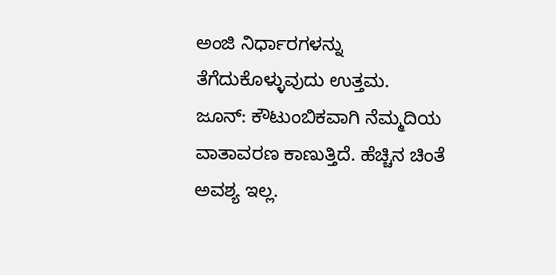ಅಂಜಿ ನಿರ್ಧಾರಗಳನ್ನು ತೆಗೆದುಕೊಳ್ಳುವುದು ಉತ್ತಮ.
ಜೂನ್: ಕೌಟುಂಬಿಕವಾಗಿ ನೆಮ್ಮದಿಯ ವಾತಾವರಣ ಕಾಣುತ್ತಿದೆ. ಹೆಚ್ಚಿನ ಚಿಂತೆ ಅವಶ್ಯ ಇಲ್ಲ.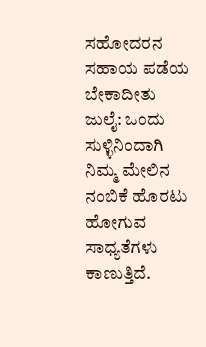ಸಹೋದರನ ಸಹಾಯ ಪಡೆಯ ಬೇಕಾದೀತು
ಜುಲೈ: ಒಂದು ಸುಳ್ಳಿನಿಂದಾಗಿ ನಿಮ್ಮ ಮೇಲಿನ ನಂಬಿಕೆ ಹೊರಟು ಹೋಗುವ ಸಾಧ್ಯತೆಗಳು ಕಾಣುತ್ತಿದೆ.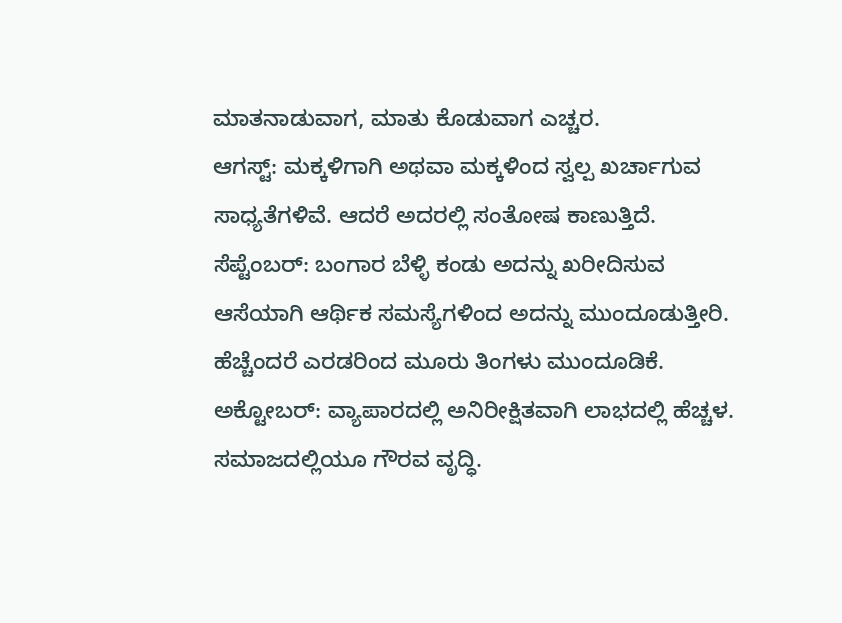ಮಾತನಾಡುವಾಗ, ಮಾತು ಕೊಡುವಾಗ ಎಚ್ಚರ.
ಆಗಸ್ಟ್: ಮಕ್ಕಳಿಗಾಗಿ ಅಥವಾ ಮಕ್ಕಳಿಂದ ಸ್ವಲ್ಪ ಖರ್ಚಾಗುವ ಸಾಧ್ಯತೆಗಳಿವೆ. ಆದರೆ ಅದರಲ್ಲಿ ಸಂತೋಷ ಕಾಣುತ್ತಿದೆ.
ಸೆಪ್ಟೆಂಬರ್: ಬಂಗಾರ ಬೆಳ್ಳಿ ಕಂಡು ಅದನ್ನು ಖರೀದಿಸುವ ಆಸೆಯಾಗಿ ಆರ್ಥಿಕ ಸಮಸ್ಯೆಗಳಿಂದ ಅದನ್ನು ಮುಂದೂಡುತ್ತೀರಿ. ಹೆಚ್ಚೆಂದರೆ ಎರಡರಿಂದ ಮೂರು ತಿಂಗಳು ಮುಂದೂಡಿಕೆ.
ಅಕ್ಟೋಬರ್: ವ್ಯಾಪಾರದಲ್ಲಿ ಅನಿರೀಕ್ಷಿತವಾಗಿ ಲಾಭದಲ್ಲಿ ಹೆಚ್ಚಳ. ಸಮಾಜದಲ್ಲಿಯೂ ಗೌರವ ವೃದ್ಧಿ.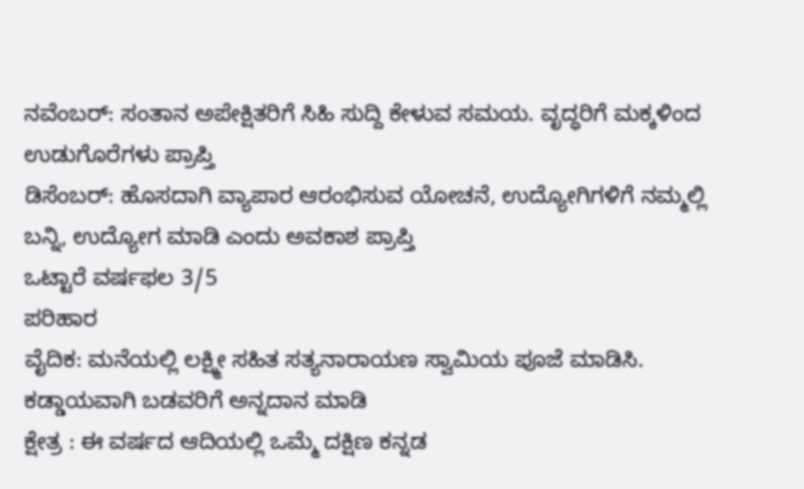ನವೆಂಬರ್: ಸಂತಾನ ಅಪೇಕ್ಷಿತರಿಗೆ ಸಿಹಿ ಸುದ್ದಿ ಕೇಳುವ ಸಮಯ. ವೃದ್ಧರಿಗೆ ಮಕ್ಕಳಿಂದ ಉಡುಗೊರೆಗಳು ಪ್ರಾಪ್ತಿ
ಡಿಸೆಂಬರ್: ಹೊಸದಾಗಿ ವ್ಯಾಪಾರ ಆರಂಭಿಸುವ ಯೋಚನೆ, ಉದ್ಯೋಗಿಗಳಿಗೆ ನಮ್ಮಲ್ಲಿ ಬನ್ನಿ, ಉದ್ಯೋಗ ಮಾಡಿ ಎಂದು ಅವಕಾಶ ಪ್ರಾಪ್ತಿ
ಒಟ್ಟಾರೆ ವರ್ಷಫಲ 3/5
ಪರಿಹಾರ
ವೈದಿಕ: ಮನೆಯಲ್ಲಿ ಲಕ್ಷ್ಮೀ ಸಹಿತ ಸತ್ಯನಾರಾಯಣ ಸ್ವಾಮಿಯ ಪೂಜೆ ಮಾಡಿಸಿ. ಕಡ್ಡಾಯವಾಗಿ ಬಡವರಿಗೆ ಅನ್ನದಾನ ಮಾಡಿ
ಕ್ಷೇತ್ರ : ಈ ವರ್ಷದ ಆದಿಯಲ್ಲಿ ಒಮ್ಮೆ ದಕ್ಷಿಣ ಕನ್ನಡ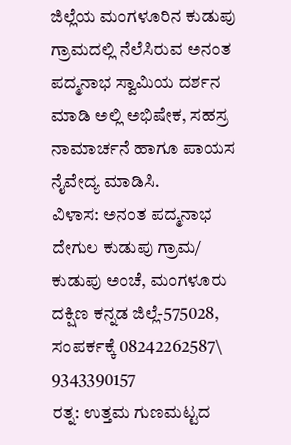ಜಿಲ್ಲೆಯ ಮಂಗಳೂರಿನ ಕುಡುಪು ಗ್ರಾಮದಲ್ಲಿ ನೆಲೆಸಿರುವ ಅನಂತ ಪದ್ಮನಾಭ ಸ್ವಾಮಿಯ ದರ್ಶನ ಮಾಡಿ ಅಲ್ಲಿ ಅಭಿಷೇಕ, ಸಹಸ್ರ ನಾಮಾರ್ಚನೆ ಹಾಗೂ ಪಾಯಸ ನೈವೇದ್ಯ ಮಾಡಿಸಿ.
ವಿಳಾಸ: ಅನಂತ ಪದ್ಮನಾಭ ದೇಗುಲ ಕುಡುಪು ಗ್ರಾಮ/ ಕುಡುಪು ಅಂಚೆ, ಮಂಗಳೂರು ದಕ್ಷಿಣ ಕನ್ನಡ ಜಿಲ್ಲೆ-575028, ಸಂಪರ್ಕಕ್ಕೆ 08242262587\ 9343390157
ರತ್ನ: ಉತ್ತಮ ಗುಣಮಟ್ಟದ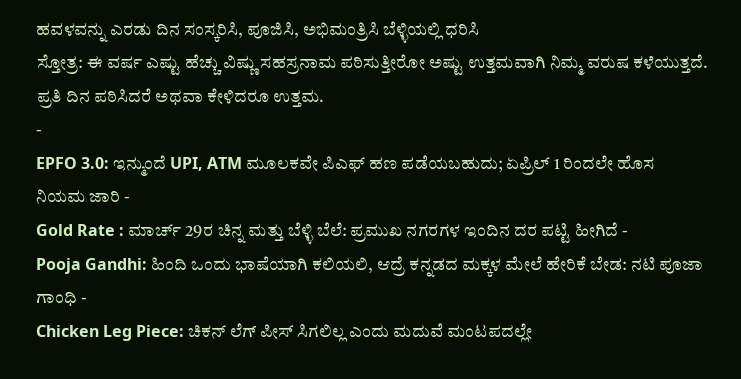ಹವಳವನ್ನು ಎರಡು ದಿನ ಸಂಸ್ಕರಿಸಿ, ಪೂಜಿಸಿ, ಅಭಿಮಂತ್ರಿಸಿ ಬೆಳ್ಳಿಯಲ್ಲಿ ಧರಿಸಿ
ಸ್ತೋತ್ರ: ಈ ವರ್ಷ ಎಷ್ಟು ಹೆಚ್ಚು ವಿಷ್ಣು ಸಹಸ್ರನಾಮ ಪಠಿಸುತ್ತೀರೋ ಅಷ್ಟು ಉತ್ತಮವಾಗಿ ನಿಮ್ಮ ವರುಷ ಕಳೆಯುತ್ತದೆ. ಪ್ರತಿ ದಿನ ಪಠಿಸಿದರೆ ಅಥವಾ ಕೇಳಿದರೂ ಉತ್ತಮ.
-
EPFO 3.0: ಇನ್ಮುಂದೆ UPI, ATM ಮೂಲಕವೇ ಪಿಎಫ್ ಹಣ ಪಡೆಯಬಹುದು; ಏಪ್ರಿಲ್ 1 ರಿಂದಲೇ ಹೊಸ ನಿಯಮ ಜಾರಿ -
Gold Rate : ಮಾರ್ಚ್ 29ರ ಚಿನ್ನ ಮತ್ತು ಬೆಳ್ಳಿ ಬೆಲೆ: ಪ್ರಮುಖ ನಗರಗಳ ಇಂದಿನ ದರ ಪಟ್ಟಿ ಹೀಗಿದೆ -
Pooja Gandhi: ಹಿಂದಿ ಒಂದು ಭಾಷೆಯಾಗಿ ಕಲಿಯಲಿ, ಆದ್ರೆ ಕನ್ನಡದ ಮಕ್ಕಳ ಮೇಲೆ ಹೇರಿಕೆ ಬೇಡ: ನಟಿ ಪೂಜಾ ಗಾಂಧಿ -
Chicken Leg Piece: ಚಿಕನ್ ಲೆಗ್ ಪೀಸ್ ಸಿಗಲಿಲ್ಲ ಎಂದು ಮದುವೆ ಮಂಟಪದಲ್ಲೇ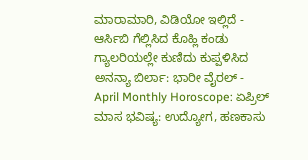ಮಾರಾಮಾರಿ, ವಿಡಿಯೋ ಇಲ್ಲಿದೆ -
ಆರ್ಸಿಬಿ ಗೆಲ್ಲಿಸಿದ ಕೊಹ್ಲಿ ಕಂಡು ಗ್ಯಾಲರಿಯಲ್ಲೇ ಕುಣಿದು ಕುಪ್ಪಳಿಸಿದ ಅನನ್ಯಾ ಬಿರ್ಲಾ: ಭಾರೀ ವೈರಲ್ -
April Monthly Horoscope: ಏಪ್ರಿಲ್ ಮಾಸ ಭವಿಷ್ಯ: ಉದ್ಯೋಗ, ಹಣಕಾಸು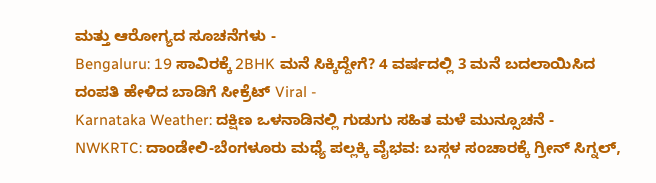ಮತ್ತು ಆರೋಗ್ಯದ ಸೂಚನೆಗಳು -
Bengaluru: 19 ಸಾವಿರಕ್ಕೆ 2BHK ಮನೆ ಸಿಕ್ಕಿದ್ದೇಗೆ? 4 ವರ್ಷದಲ್ಲಿ 3 ಮನೆ ಬದಲಾಯಿಸಿದ ದಂಪತಿ ಹೇಳಿದ ಬಾಡಿಗೆ ಸೀಕ್ರೆಟ್ Viral -
Karnataka Weather: ದಕ್ಷಿಣ ಒಳನಾಡಿನಲ್ಲಿ ಗುಡುಗು ಸಹಿತ ಮಳೆ ಮುನ್ಸೂಚನೆ -
NWKRTC: ದಾಂಡೇಲಿ-ಬೆಂಗಳೂರು ಮಧ್ಯೆ ಪಲ್ಲಕ್ಕಿ ವೈಭವ: ಬಸ್ಗಳ ಸಂಚಾರಕ್ಕೆ ಗ್ರೀನ್ ಸಿಗ್ನಲ್,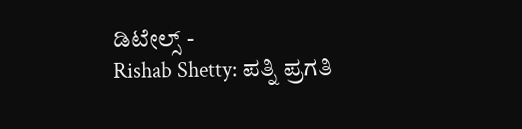ಡಿಟೇಲ್ಸ್ -
Rishab Shetty: ಪತ್ನಿ ಪ್ರಗತಿ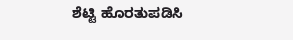ಶೆಟ್ಟಿ ಹೊರತುಪಡಿಸಿ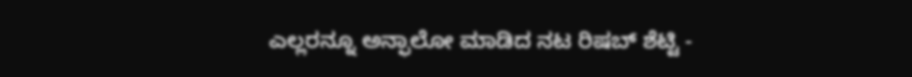ಎಲ್ಲರನ್ನೂ ಅನ್ಫಾಲೋ ಮಾಡಿದ ನಟ ರಿಷಬ್ ಶೆಟ್ಟಿ -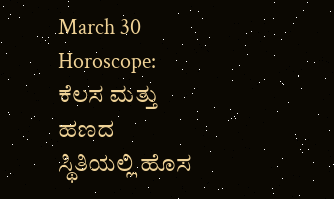March 30 Horoscope: ಕೆಲಸ ಮತ್ತು ಹಣದ ಸ್ಥಿತಿಯಲ್ಲಿ ಹೊಸ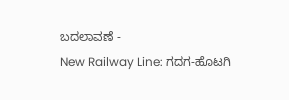ಬದಲಾವಣೆ -
New Railway Line: ಗದಗ-ಹೊಟಗಿ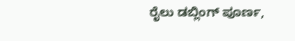ರೈಲು ಡಬ್ಲಿಂಗ್ ಪೂರ್ಣ,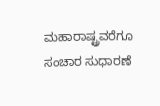ಮಹಾರಾಷ್ಟ್ರವರೆಗೂ ಸಂಚಾರ ಸುಧಾರಣೆ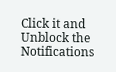Click it and Unblock the Notifications